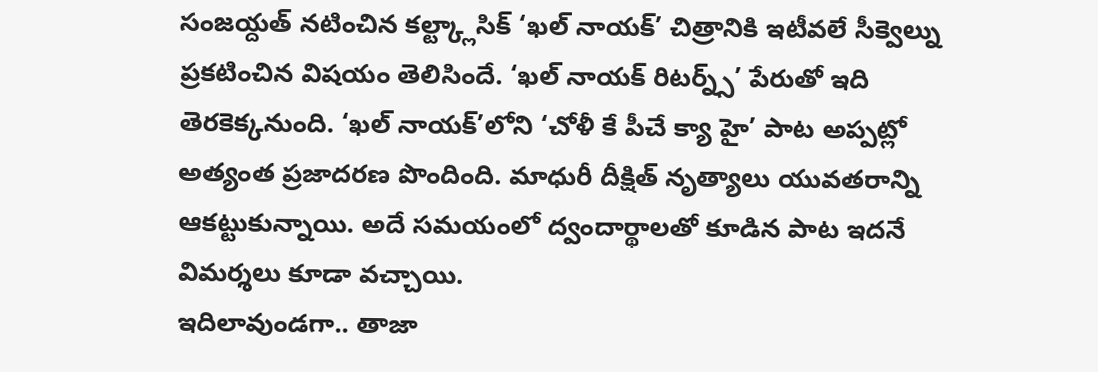సంజయ్దత్ నటించిన కల్ట్క్లాసిక్ ‘ఖల్ నాయక్’ చిత్రానికి ఇటీవలే సీక్వెల్ను ప్రకటించిన విషయం తెలిసిందే. ‘ఖల్ నాయక్ రిటర్న్స్’ పేరుతో ఇది తెరకెక్కనుంది. ‘ఖల్ నాయక్’లోని ‘చోళీ కే పీచే క్యా హై’ పాట అప్పట్లో అత్యంత ప్రజాదరణ పొందింది. మాధురీ దీక్షిత్ నృత్యాలు యువతరాన్ని ఆకట్టుకున్నాయి. అదే సమయంలో ద్వందార్థాలతో కూడిన పాట ఇదనే విమర్శలు కూడా వచ్చాయి.
ఇదిలావుండగా.. తాజా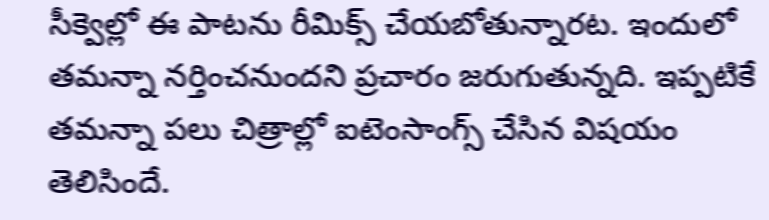సీక్వెల్లో ఈ పాటను రీమిక్స్ చేయబోతున్నారట. ఇందులో తమన్నా నర్తించనుందని ప్రచారం జరుగుతున్నది. ఇప్పటికే తమన్నా పలు చిత్రాల్లో ఐటెంసాంగ్స్ చేసిన విషయం తెలిసిందే.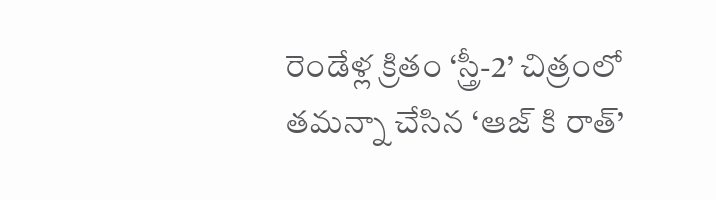రెండేళ్ల క్రితం ‘స్త్రీ-2’ చిత్రంలో తమన్నా చేసిన ‘ఆజ్ కి రాత్’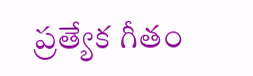ప్రత్యేక గీతం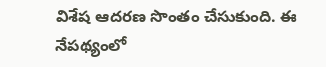విశేష ఆదరణ సొంతం చేసుకుంది. ఈ నేపథ్యంలో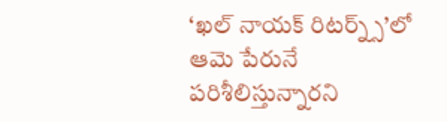‘ఖల్ నాయక్ రిటర్న్స్’లో ఆమె పేరునే పరిశీలిస్తున్నారని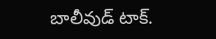బాలీవుడ్ టాక్.